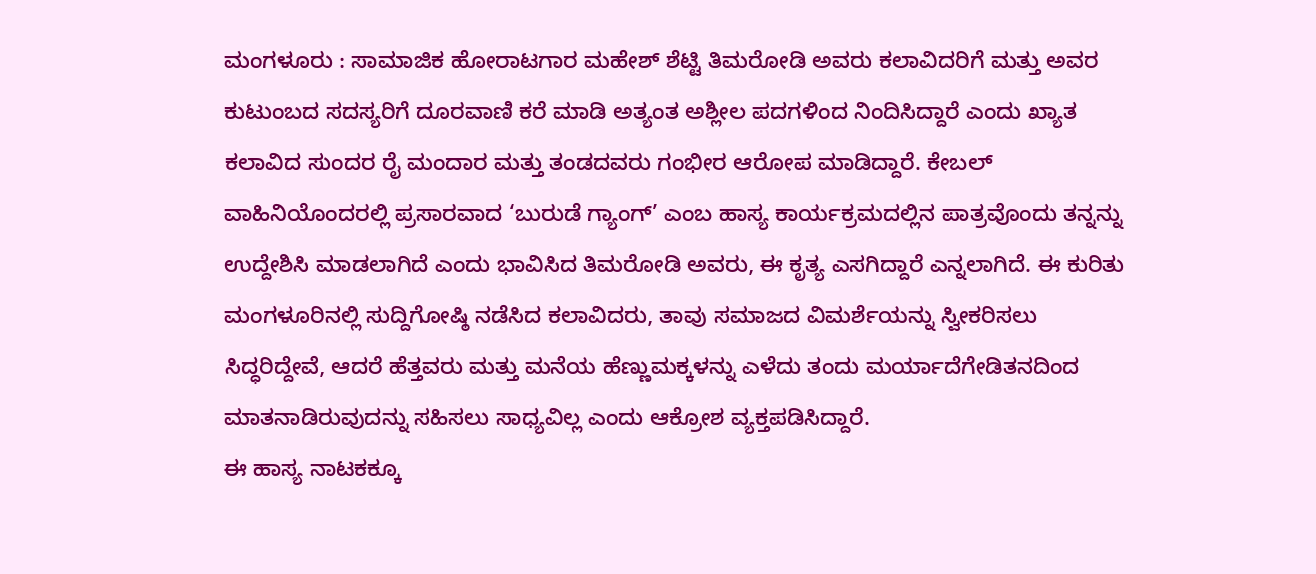ಮಂಗಳೂರು : ಸಾಮಾಜಿಕ ಹೋರಾಟಗಾರ ಮಹೇಶ್ ಶೆಟ್ಟಿ ತಿಮರೋಡಿ ಅವರು ಕಲಾವಿದರಿಗೆ ಮತ್ತು ಅವರ ಕುಟುಂಬದ ಸದಸ್ಯರಿಗೆ ದೂರವಾಣಿ ಕರೆ ಮಾಡಿ ಅತ್ಯಂತ ಅಶ್ಲೀಲ ಪದಗಳಿಂದ ನಿಂದಿಸಿದ್ದಾರೆ ಎಂದು ಖ್ಯಾತ ಕಲಾವಿದ ಸುಂದರ ರೈ ಮಂದಾರ ಮತ್ತು ತಂಡದವರು ಗಂಭೀರ ಆರೋಪ ಮಾಡಿದ್ದಾರೆ. ಕೇಬಲ್ ವಾಹಿನಿಯೊಂದರಲ್ಲಿ ಪ್ರಸಾರವಾದ ‘ಬುರುಡೆ ಗ್ಯಾಂಗ್’ ಎಂಬ ಹಾಸ್ಯ ಕಾರ್ಯಕ್ರಮದಲ್ಲಿನ ಪಾತ್ರವೊಂದು ತನ್ನನ್ನು ಉದ್ದೇಶಿಸಿ ಮಾಡಲಾಗಿದೆ ಎಂದು ಭಾವಿಸಿದ ತಿಮರೋಡಿ ಅವರು, ಈ ಕೃತ್ಯ ಎಸಗಿದ್ದಾರೆ ಎನ್ನಲಾಗಿದೆ. ಈ ಕುರಿತು ಮಂಗಳೂರಿನಲ್ಲಿ ಸುದ್ದಿಗೋಷ್ಠಿ ನಡೆಸಿದ ಕಲಾವಿದರು, ತಾವು ಸಮಾಜದ ವಿಮರ್ಶೆಯನ್ನು ಸ್ವೀಕರಿಸಲು ಸಿದ್ಧರಿದ್ದೇವೆ, ಆದರೆ ಹೆತ್ತವರು ಮತ್ತು ಮನೆಯ ಹೆಣ್ಣುಮಕ್ಕಳನ್ನು ಎಳೆದು ತಂದು ಮರ್ಯಾದೆಗೇಡಿತನದಿಂದ ಮಾತನಾಡಿರುವುದನ್ನು ಸಹಿಸಲು ಸಾಧ್ಯವಿಲ್ಲ ಎಂದು ಆಕ್ರೋಶ ವ್ಯಕ್ತಪಡಿಸಿದ್ದಾರೆ.
ಈ ಹಾಸ್ಯ ನಾಟಕಕ್ಕೂ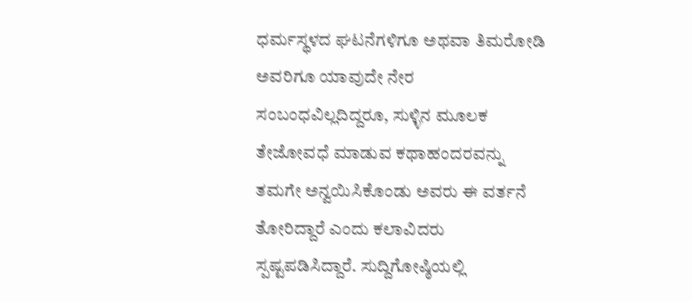ಧರ್ಮಸ್ಥಳದ ಘಟನೆಗಳಿಗೂ ಅಥವಾ ತಿಮರೋಡಿ ಅವರಿಗೂ ಯಾವುದೇ ನೇರ ಸಂಬಂಧವಿಲ್ಲದಿದ್ದರೂ, ಸುಳ್ಳಿನ ಮೂಲಕ ತೇಜೋವಧೆ ಮಾಡುವ ಕಥಾಹಂದರವನ್ನು ತಮಗೇ ಅನ್ವಯಿಸಿಕೊಂಡು ಅವರು ಈ ವರ್ತನೆ ತೋರಿದ್ದಾರೆ ಎಂದು ಕಲಾವಿದರು ಸ್ಪಷ್ಟಪಡಿಸಿದ್ದಾರೆ. ಸುದ್ದಿಗೋಷ್ಠಿಯಲ್ಲಿ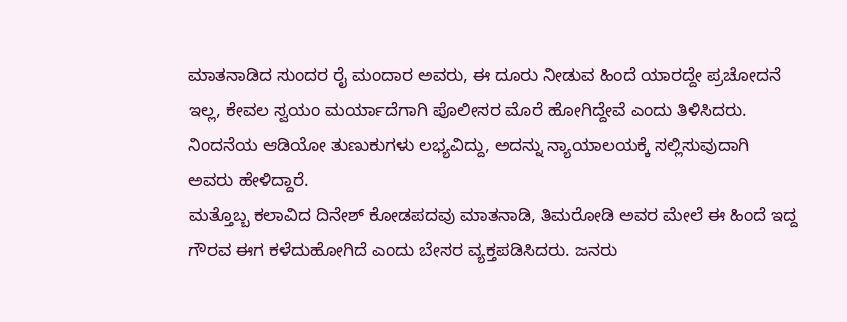ಮಾತನಾಡಿದ ಸುಂದರ ರೈ ಮಂದಾರ ಅವರು, ಈ ದೂರು ನೀಡುವ ಹಿಂದೆ ಯಾರದ್ದೇ ಪ್ರಚೋದನೆ ಇಲ್ಲ, ಕೇವಲ ಸ್ವಯಂ ಮರ್ಯಾದೆಗಾಗಿ ಪೊಲೀಸರ ಮೊರೆ ಹೋಗಿದ್ದೇವೆ ಎಂದು ತಿಳಿಸಿದರು. ನಿಂದನೆಯ ಆಡಿಯೋ ತುಣುಕುಗಳು ಲಭ್ಯವಿದ್ದು, ಅದನ್ನು ನ್ಯಾಯಾಲಯಕ್ಕೆ ಸಲ್ಲಿಸುವುದಾಗಿ ಅವರು ಹೇಳಿದ್ದಾರೆ.
ಮತ್ತೊಬ್ಬ ಕಲಾವಿದ ದಿನೇಶ್ ಕೋಡಪದವು ಮಾತನಾಡಿ, ತಿಮರೋಡಿ ಅವರ ಮೇಲೆ ಈ ಹಿಂದೆ ಇದ್ದ ಗೌರವ ಈಗ ಕಳೆದುಹೋಗಿದೆ ಎಂದು ಬೇಸರ ವ್ಯಕ್ತಪಡಿಸಿದರು. ಜನರು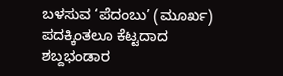ಬಳಸುವ ‘ಪೆದಂಬು’ (ಮೂರ್ಖ) ಪದಕ್ಕಿಂತಲೂ ಕೆಟ್ಟದಾದ ಶಬ್ದಭಂಡಾರ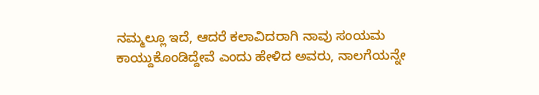ನಮ್ಮಲ್ಲೂ ಇದೆ, ಆದರೆ ಕಲಾವಿದರಾಗಿ ನಾವು ಸಂಯಮ ಕಾಯ್ದುಕೊಂಡಿದ್ದೇವೆ ಎಂದು ಹೇಳಿದ ಅವರು, ನಾಲಗೆಯನ್ನೇ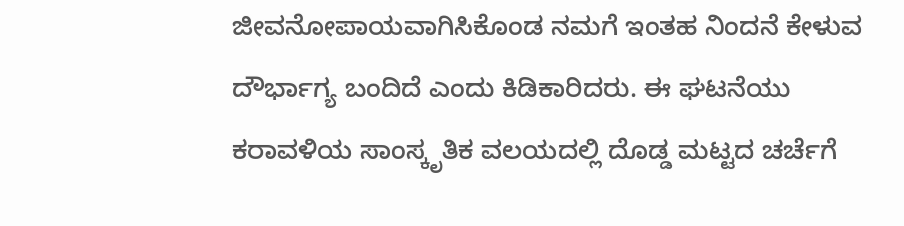ಜೀವನೋಪಾಯವಾಗಿಸಿಕೊಂಡ ನಮಗೆ ಇಂತಹ ನಿಂದನೆ ಕೇಳುವ ದೌರ್ಭಾಗ್ಯ ಬಂದಿದೆ ಎಂದು ಕಿಡಿಕಾರಿದರು. ಈ ಘಟನೆಯು ಕರಾವಳಿಯ ಸಾಂಸ್ಕೃತಿಕ ವಲಯದಲ್ಲಿ ದೊಡ್ಡ ಮಟ್ಟದ ಚರ್ಚೆಗೆ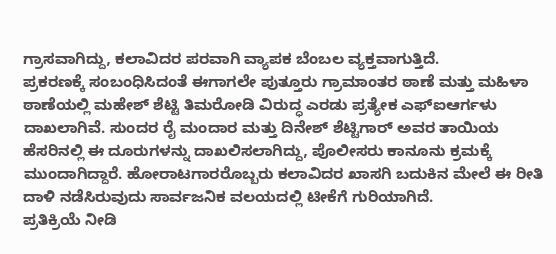ಗ್ರಾಸವಾಗಿದ್ದು, ಕಲಾವಿದರ ಪರವಾಗಿ ವ್ಯಾಪಕ ಬೆಂಬಲ ವ್ಯಕ್ತವಾಗುತ್ತಿದೆ.
ಪ್ರಕರಣಕ್ಕೆ ಸಂಬಂಧಿಸಿದಂತೆ ಈಗಾಗಲೇ ಪುತ್ತೂರು ಗ್ರಾಮಾಂತರ ಠಾಣೆ ಮತ್ತು ಮಹಿಳಾ ಠಾಣೆಯಲ್ಲಿ ಮಹೇಶ್ ಶೆಟ್ಟಿ ತಿಮರೋಡಿ ವಿರುದ್ಧ ಎರಡು ಪ್ರತ್ಯೇಕ ಎಫ್ಐಆರ್ಗಳು ದಾಖಲಾಗಿವೆ. ಸುಂದರ ರೈ ಮಂದಾರ ಮತ್ತು ದಿನೇಶ್ ಶೆಟ್ಟಿಗಾರ್ ಅವರ ತಾಯಿಯ ಹೆಸರಿನಲ್ಲಿ ಈ ದೂರುಗಳನ್ನು ದಾಖಲಿಸಲಾಗಿದ್ದು, ಪೊಲೀಸರು ಕಾನೂನು ಕ್ರಮಕ್ಕೆ ಮುಂದಾಗಿದ್ದಾರೆ. ಹೋರಾಟಗಾರರೊಬ್ಬರು ಕಲಾವಿದರ ಖಾಸಗಿ ಬದುಕಿನ ಮೇಲೆ ಈ ರೀತಿ ದಾಳಿ ನಡೆಸಿರುವುದು ಸಾರ್ವಜನಿಕ ವಲಯದಲ್ಲಿ ಟೀಕೆಗೆ ಗುರಿಯಾಗಿದೆ.
ಪ್ರತಿಕ್ರಿಯೆ ನೀಡಿ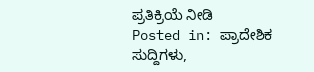ಪ್ರತಿಕ್ರಿಯೆ ನೀಡಿ
Posted in: ಪ್ರಾದೇಶಿಕ ಸುದ್ದಿಗಳು,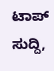ಟಾಪ್ ಸುದ್ದಿ,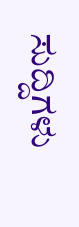ಸುದ್ದಿಗಳು